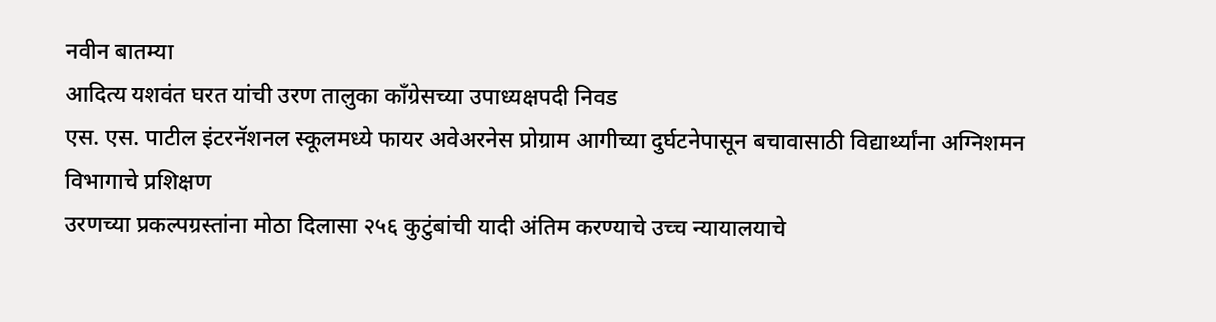नवीन बातम्या
आदित्य यशवंत घरत यांची उरण तालुका काँग्रेसच्या उपाध्यक्षपदी निवड
एस. एस. पाटील इंटरनॅशनल स्कूलमध्ये फायर अवेअरनेस प्रोग्राम आगीच्या दुर्घटनेपासून बचावासाठी विद्यार्थ्यांना अग्निशमन विभागाचे प्रशिक्षण
उरणच्या प्रकल्पग्रस्तांना मोठा दिलासा २५६ कुटुंबांची यादी अंतिम करण्याचे उच्च न्यायालयाचे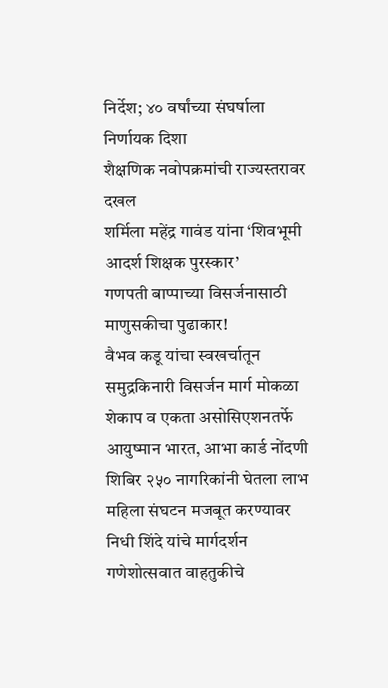निर्देश; ४० वर्षांच्या संघर्षाला निर्णायक दिशा
शैक्षणिक नवोपक्रमांची राज्यस्तरावर दखल
शर्मिला महेंद्र गावंड यांना ‘शिवभूमी आदर्श शिक्षक पुरस्कार’
गणपती बाप्पाच्या विसर्जनासाठी माणुसकीचा पुढाकार!
वैभव कडू यांचा स्वखर्चातून समुद्रकिनारी विसर्जन मार्ग मोकळा
शेकाप व एकता असोसिएशनतर्फे आयुष्मान भारत, आभा कार्ड नोंदणी शिबिर २५० नागरिकांनी घेतला लाभ
महिला संघटन मजबूत करण्यावर निधी शिंदे यांचे मार्गदर्शन
गणेशोत्सवात वाहतुकीचे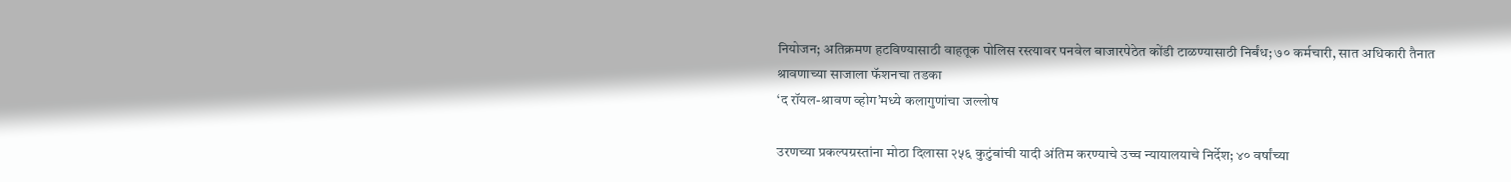नियोजन; अतिक्रमण हटविण्यासाठी वाहतूक पोलिस रस्त्यावर पनवेल बाजारपेठेत कोंडी टाळण्यासाठी निर्बंध; ७० कर्मचारी, सात अधिकारी तैनात
श्रावणाच्या साजाला फॅशनचा तडका
‘द रॉयल-श्रावण व्होग’मध्ये कलागुणांचा जल्लोष

उरणच्या प्रकल्पग्रस्तांना मोठा दिलासा २५६ कुटुंबांची यादी अंतिम करण्याचे उच्च न्यायालयाचे निर्देश; ४० वर्षांच्या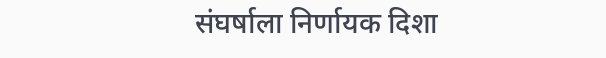संघर्षाला निर्णायक दिशा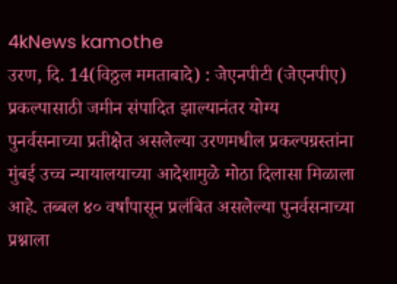4kNews kamothe
उरण, दि. 14(विठ्ठल ममताबादे) : जेएनपीटी (जेएनपीए) प्रकल्पासाठी जमीन संपादित झाल्यानंतर योग्य पुनर्वसनाच्या प्रतीक्षेत असलेल्या उरणमधील प्रकल्पग्रस्तांना मुंबई उच्च न्यायालयाच्या आदेशामुळे मोठा दिलासा मिळाला आहे. तब्बल ४० वर्षांपासून प्रलंबित असलेल्या पुनर्वसनाच्या प्रश्नाला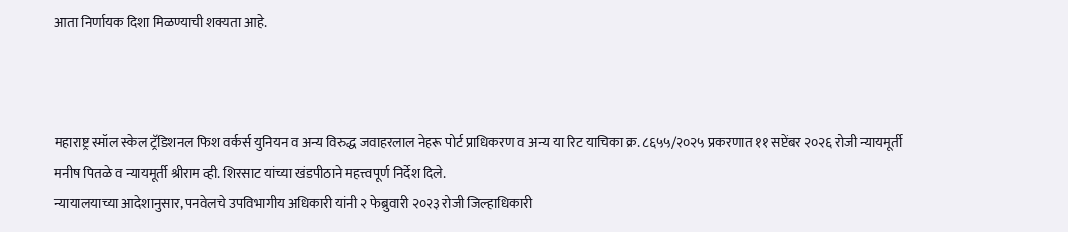आता निर्णायक दिशा मिळण्याची शक्यता आहे.



महाराष्ट्र स्मॉल स्केल ट्रॅडिशनल फिश वर्कर्स युनियन व अन्य विरुद्ध जवाहरलाल नेहरू पोर्ट प्राधिकरण व अन्य या रिट याचिका क्र. ८६५५/२०२५ प्रकरणात ११ सप्टेंबर २०२६ रोजी न्यायमूर्ती मनीष पितळे व न्यायमूर्ती श्रीराम व्ही. शिरसाट यांच्या खंडपीठाने महत्त्वपूर्ण निर्देश दिले.
न्यायालयाच्या आदेशानुसार, पनवेलचे उपविभागीय अधिकारी यांनी २ फेब्रुवारी २०२३ रोजी जिल्हाधिकारी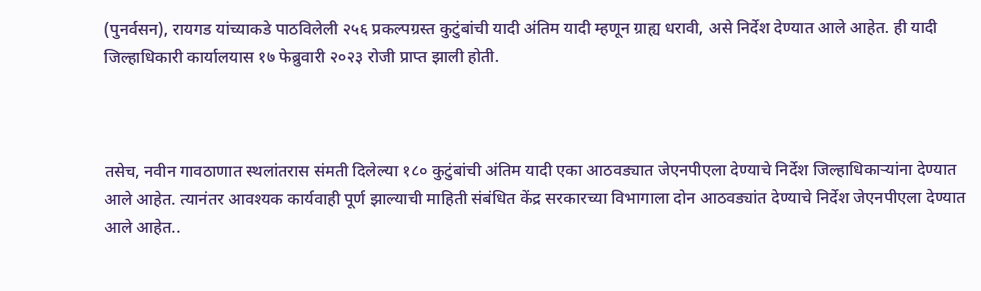(पुनर्वसन), रायगड यांच्याकडे पाठविलेली २५६ प्रकल्पग्रस्त कुटुंबांची यादी अंतिम यादी म्हणून ग्राह्य धरावी, असे निर्देश देण्यात आले आहेत. ही यादी जिल्हाधिकारी कार्यालयास १७ फेब्रुवारी २०२३ रोजी प्राप्त झाली होती.



तसेच, नवीन गावठाणात स्थलांतरास संमती दिलेल्या १८० कुटुंबांची अंतिम यादी एका आठवड्यात जेएनपीएला देण्याचे निर्देश जिल्हाधिकाऱ्यांना देण्यात आले आहेत. त्यानंतर आवश्यक कार्यवाही पूर्ण झाल्याची माहिती संबंधित केंद्र सरकारच्या विभागाला दोन आठवड्यांत देण्याचे निर्देश जेएनपीएला देण्यात आले आहेत..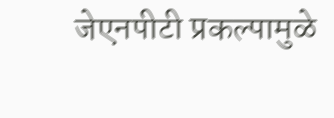जेएनपीटी प्रकल्पामुळे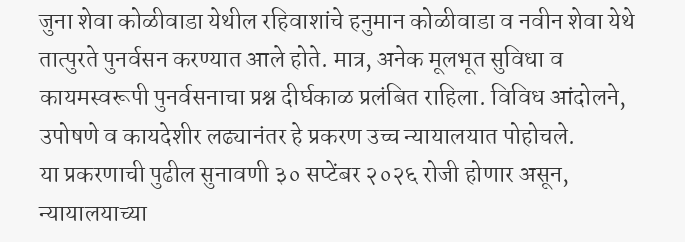जुना शेवा कोळीवाडा येथील रहिवाशांचे हनुमान कोळीवाडा व नवीन शेवा येथे तात्पुरते पुनर्वसन करण्यात आले होते. मात्र, अनेक मूलभूत सुविधा व कायमस्वरूपी पुनर्वसनाचा प्रश्न दीर्घकाळ प्रलंबित राहिला. विविध आंदोलने, उपोषणे व कायदेशीर लढ्यानंतर हे प्रकरण उच्च न्यायालयात पोहोचले.
या प्रकरणाची पुढील सुनावणी ३० सप्टेंबर २०२६ रोजी होणार असून, न्यायालयाच्या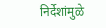निर्देशांमुळे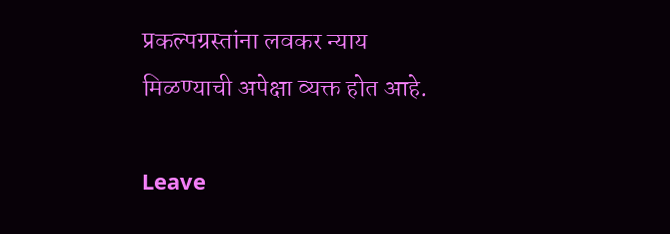प्रकल्पग्रस्तांना लवकर न्याय मिळण्याची अपेक्षा व्यक्त होत आहे.

Leave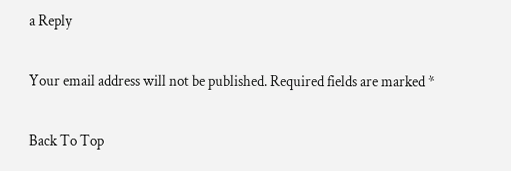a Reply

Your email address will not be published. Required fields are marked *

Back To Top